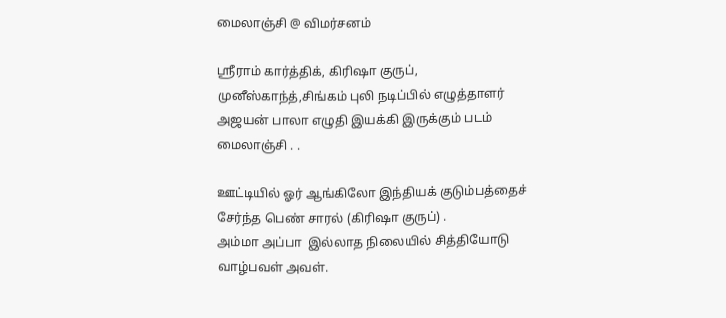மைலாஞ்சி @ விமர்சனம்

ஸ்ரீராம் கார்த்திக், கிரிஷா குருப், முனீஸ்காந்த்,சிங்கம் புலி நடிப்பில் எழுத்தாளர் அஜயன் பாலா எழுதி இயக்கி இருக்கும் படம் மைலாஞ்சி . .

ஊட்டியில் ஓர் ஆங்கிலோ இந்தியக் குடும்பத்தைச் சேர்ந்த பெண் சாரல் (கிரிஷா குருப்) .
அம்மா அப்பா  இல்லாத நிலையில் சித்தியோடு வாழ்பவள் அவள்.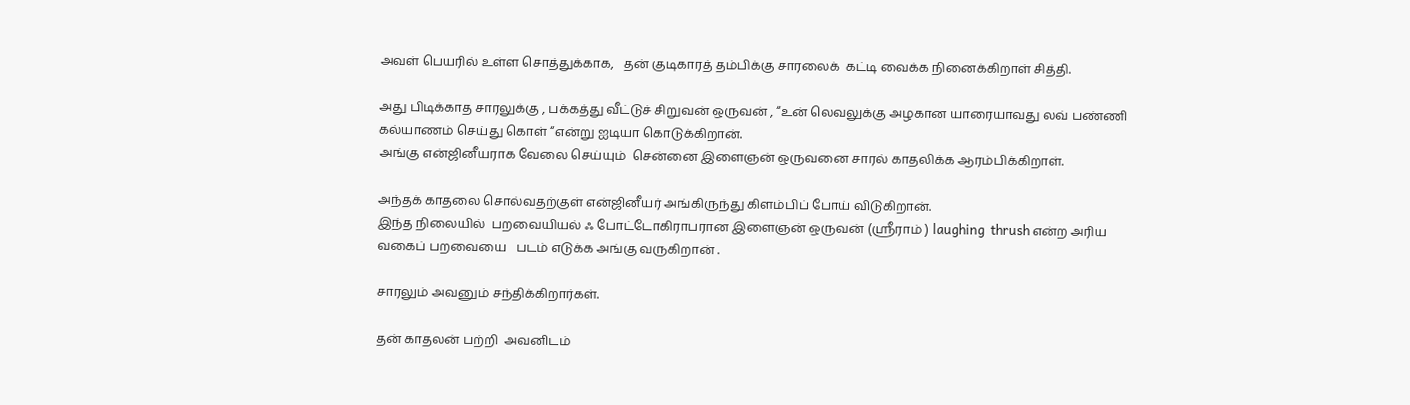அவள் பெயரில் உள்ள சொத்துக்காக,   தன் குடிகாரத் தம்பிக்கு சாரலைக்  கட்டி வைக்க நினைக்கிறாள் சித்தி.

அது பிடிக்காத சாரலுக்கு , பக்கத்து வீட்டுச் சிறுவன் ஒருவன் , “உன் லெவலுக்கு அழகான யாரையாவது லவ் பண்ணி கல்யாணம் செய்து கொள் “என்று ஐடியா கொடுக்கிறான்.
அங்கு என்ஜினீயராக வேலை செய்யும்  சென்னை இளைஞன் ஒருவனை சாரல் காதலிக்க ஆரம்பிக்கிறாள்.

அந்தக் காதலை சொல்வதற்குள் என்ஜினீயர் அங்கிருந்து கிளம்பிப் போய் விடுகிறான்.
இந்த நிலையில்  பறவையியல் ஃ போட்டோகிராபரான இளைஞன் ஒருவன் (ஸ்ரீராம் ) laughing  thrush என்ற அரிய வகைப் பறவையை   படம் எடுக்க அங்கு வருகிறான் .

சாரலும் அவனும் சந்திக்கிறார்கள்.

தன் காதலன் பற்றி  அவனிடம்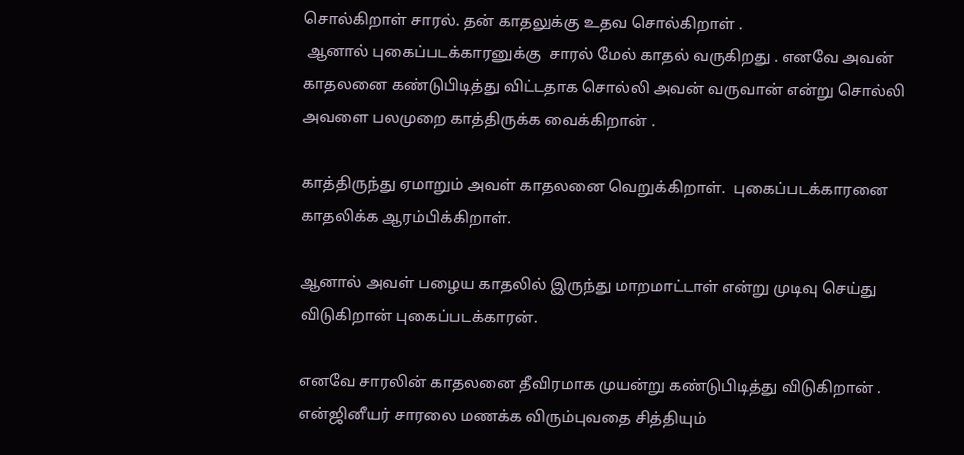சொல்கிறாள் சாரல். தன் காதலுக்கு உதவ சொல்கிறாள் .
 ஆனால் புகைப்படக்காரனுக்கு  சாரல் மேல் காதல் வருகிறது . எனவே அவன் காதலனை கண்டுபிடித்து விட்டதாக சொல்லி அவன் வருவான் என்று சொல்லி அவளை பலமுறை காத்திருக்க வைக்கிறான் .

காத்திருந்து ஏமாறும் அவள் காதலனை வெறுக்கிறாள்.  புகைப்படக்காரனை காதலிக்க ஆரம்பிக்கிறாள்.

ஆனால் அவள் பழைய காதலில் இருந்து மாறமாட்டாள் என்று முடிவு செய்து விடுகிறான் புகைப்படக்காரன்.

எனவே சாரலின் காதலனை தீவிரமாக முயன்று கண்டுபிடித்து விடுகிறான் .   என்ஜினீயர் சாரலை மணக்க விரும்புவதை சித்தியும்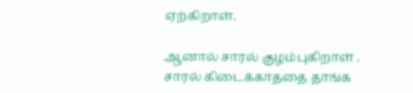ஏற்கிறாள்.

ஆனால் சாரல் குழம்புகிறாள் . சாரல் கிடைக்காததை தாங்க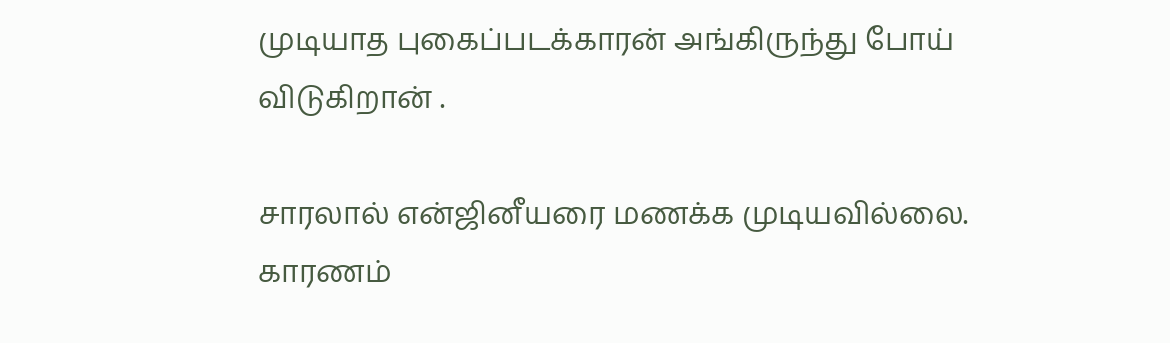முடியாத புகைப்படக்காரன் அங்கிருந்து போய் விடுகிறான் .

சாரலால் என்ஜினீயரை மணக்க முடியவில்லை. காரணம்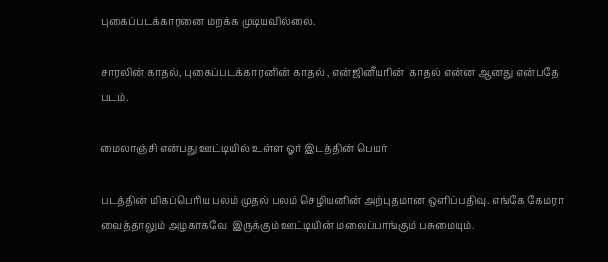புகைப்படக்காரனை மறக்க முடியவில்லை.

சாரலின் காதல், புகைப்படக்காரனின் காதல் , என்ஜினீயரின்  காதல் என்ன ஆனது என்பதே படம்.

மைலாஞ்சி என்பது ஊட்டியில் உள்ள ஓர் இடத்தின் பெயர்

படத்தின் மிகப்பெரிய பலம் முதல் பலம் செழியனின் அற்புதமான ஒளிப்பதிவு. எங்கே கேமரா வைத்தாலும் அழகாகவே  இருக்கும் ஊட்டியின் மலைப்பாங்கும் பசுமையும்.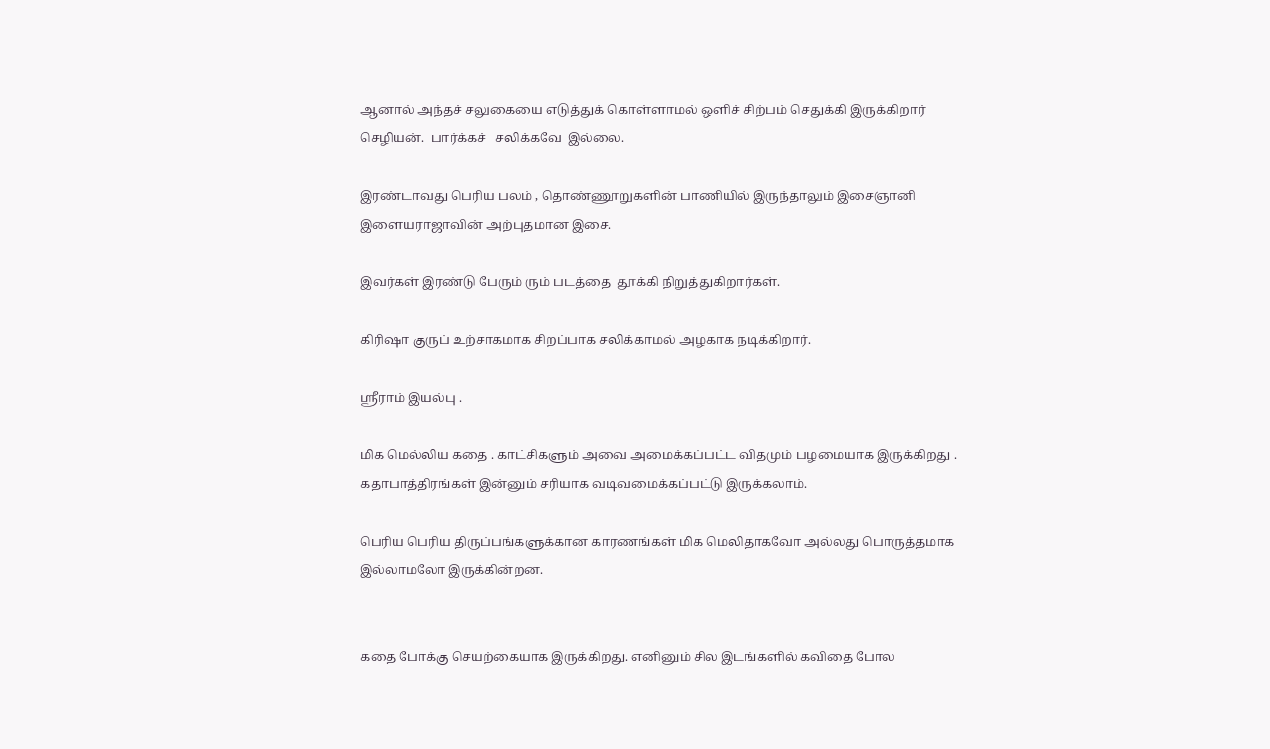ஆனால் அந்தச் சலுகையை எடுத்துக் கொள்ளாமல் ஒளிச் சிற்பம் செதுக்கி இருக்கிறார் செழியன்.  பார்க்கச்   சலிக்கவே  இல்லை.

இரண்டாவது பெரிய பலம் , தொண்ணூறுகளின் பாணியில் இருந்தாலும் இசைஞானி இளையராஜாவின் அற்புதமான இசை.

இவர்கள் இரண்டு பேரும் ரும் படத்தை  தூக்கி நிறுத்துகிறார்கள்.

கிரிஷா குருப் உற்சாகமாக சிறப்பாக சலிக்காமல் அழகாக நடிக்கிறார்.

ஸ்ரீராம் இயல்பு .

மிக மெல்லிய கதை . காட்சிகளும் அவை அமைக்கப்பட்ட விதமும் பழமையாக இருக்கிறது .
கதாபாத்திரங்கள் இன்னும் சரியாக வடிவமைக்கப்பட்டு இருக்கலாம்.

பெரிய பெரிய திருப்பங்களுக்கான காரணங்கள் மிக மெலிதாகவோ அல்லது பொருத்தமாக இல்லாமலோ இருக்கின்றன.


கதை போக்கு செயற்கையாக இருக்கிறது. எனினும் சில இடங்களில் கவிதை போல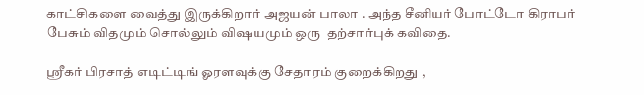காட்சிகளை வைத்து இருக்கிறார் அஜயன் பாலா . அந்த சீனியர் போட்டோ கிராபர் பேசும் விதமும் சொல்லும் விஷயமும் ஒரு  தற்சார்புக் கவிதை.

ஸ்ரீகர் பிரசாத் எடிட்டிங் ஓரளவுக்கு சேதாரம் குறைக்கிறது ,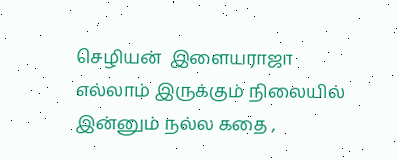செழியன்  இளையராஜா எல்லாம் இருக்கும் நிலையில் இன்னும் நல்ல கதை ,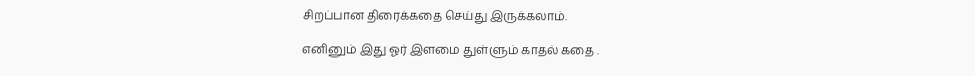சிறப்பான திரைக்கதை செய்து இருக்கலாம்.

எனினும் இது ஓர் இளமை துள்ளும் காதல் கதை .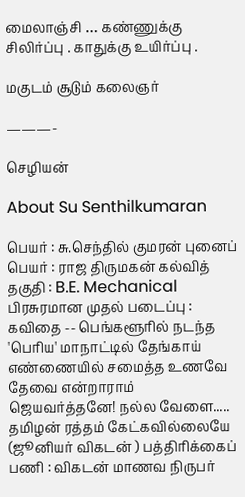மைலாஞ்சி … கண்ணுக்கு சிலிர்ப்பு . காதுக்கு உயிர்ப்பு .

மகுடம் சூடும் கலைஞர்

———-

செழியன்

About Su Senthilkumaran

பெயர் : சு.செந்தில் குமரன் புனைப் பெயர் : ராஜ திருமகன் கல்வித் தகுதி : B.E. Mechanical பிரசுரமான முதல் படைப்பு : கவிதை -- பெங்களூரில் நடந்த 'பெரிய' மாநாட்டில் தேங்காய் எண்ணையில் சமைத்த உணவே தேவை என்றாராம் ஜெயவர்த்தனே! நல்ல வேளை..... தமிழன் ரத்தம் கேட்கவில்லையே (ஜூனியர் விகடன் ) பத்திரிக்கைப் பணி : விகடன் மாணவ நிருபர்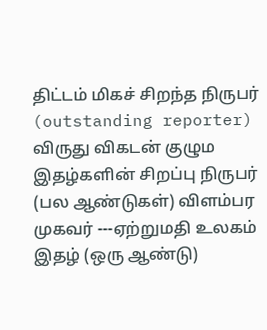திட்டம் மிகச் சிறந்த நிருபர் (outstanding reporter) விருது விகடன் குழும இதழ்களின் சிறப்பு நிருபர் (பல ஆண்டுகள்) விளம்பர முகவர் ---ஏற்றுமதி உலகம் இதழ் (ஒரு ஆண்டு)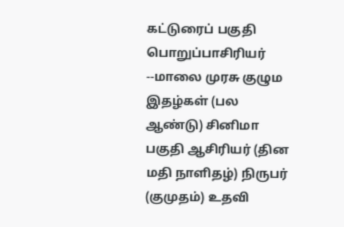கட்டுரைப் பகுதி பொறுப்பாசிரியர் --மாலை முரசு குழும இதழ்கள் (பல ஆண்டு) சினிமா பகுதி ஆசிரியர் (தின மதி நாளிதழ்) நிருபர் (குமுதம்) உதவி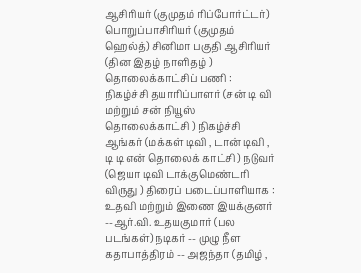ஆசிரியர் (குமுதம் ரிப்போர்ட்டர்) பொறுப்பாசிரியர் (குமுதம் ஹெல்த்) சினிமா பகுதி ஆசிரியர் (தின இதழ் நாளிதழ் ) தொலைக்காட்சிப் பணி : நிகழ்ச்சி தயாரிப்பாளர் (சன் டி வி மற்றும் சன் நியூஸ் தொலைக்காட்சி ) நிகழ்ச்சி ஆங்கர் (மக்கள் டிவி , டான் டிவி , டி டி என் தொலைக் காட்சி ) நடுவர் (ஜெயா டிவி டாக்குமெண்டரி விருது ) திரைப் படைப்பாளியாக : உதவி மற்றும் இணை இயக்குனர் --ஆர்.வி. உதயகுமார் (பல படங்கள்) நடிகர் -- முழு நீள கதாபாத்திரம் -- அஜந்தா (தமிழ் ,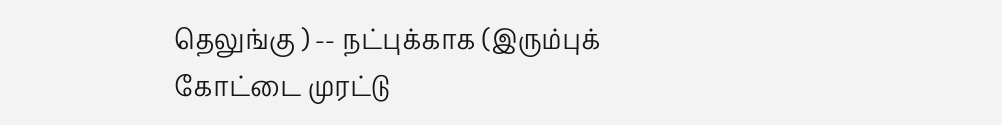தெலுங்கு ) -- நட்புக்காக (இரும்புக் கோட்டை முரட்டு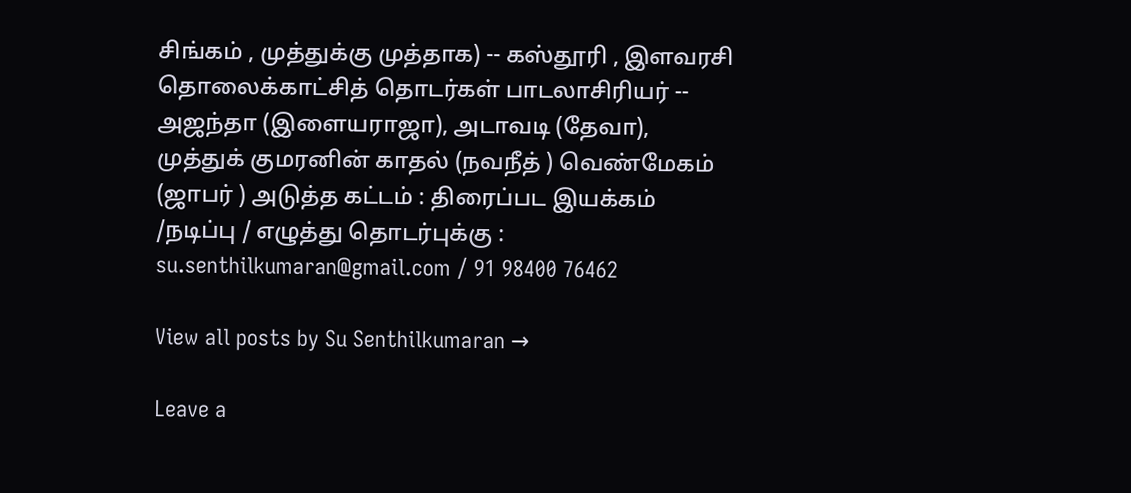சிங்கம் , முத்துக்கு முத்தாக) -- கஸ்தூரி , இளவரசி தொலைக்காட்சித் தொடர்கள் பாடலாசிரியர் -- அஜந்தா (இளையராஜா), அடாவடி (தேவா), முத்துக் குமரனின் காதல் (நவநீத் ) வெண்மேகம் (ஜாபர் ) அடுத்த கட்டம் : திரைப்பட இயக்கம் /நடிப்பு / எழுத்து தொடர்புக்கு : su.senthilkumaran@gmail.com / 91 98400 76462

View all posts by Su Senthilkumaran →

Leave a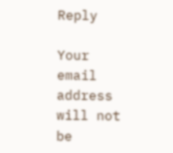Reply

Your email address will not be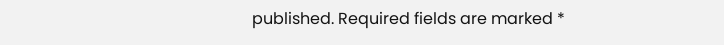published. Required fields are marked *